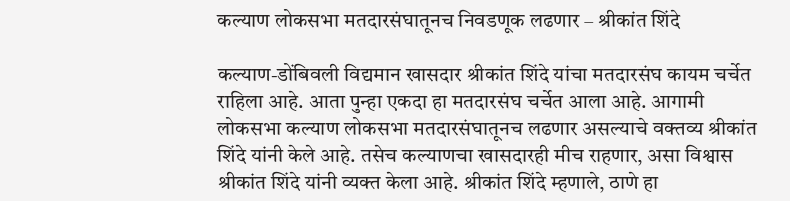कल्याण लोकसभा मतदारसंघातूनच निवडणूक लढणार – श्रीकांत शिंदे

कल्याण-डोंबिवली विद्यमान खासदार श्रीकांत शिंदे यांचा मतदारसंघ कायम चर्चेत राहिला आहे. आता पुन्हा एकदा हा मतदारसंघ चर्चेत आला आहे. आगामी लोकसभा कल्याण लोकसभा मतदारसंघातूनच लढणार असल्याचे वक्तव्य श्रीकांत शिंदे यांनी केले आहे. तसेच कल्याणचा खासदारही मीच राहणार, असा विश्वास श्रीकांत शिंदे यांनी व्यक्त केला आहे. श्रीकांत शिंदे म्हणाले, ठाणे हा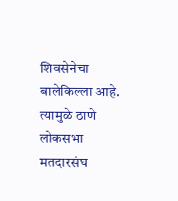शिवसेनेचा बालेकिल्ला आहे. त्यामुळे ठाणे लोकसभा मतदारसंघ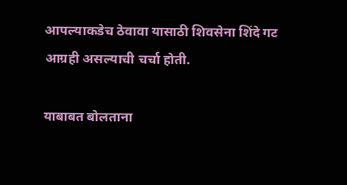आपल्याकडेच ठेवावा यासाठी शिवसेना शिंदे गट आग्रही असल्याची चर्चा होती.

याबाबत बोलताना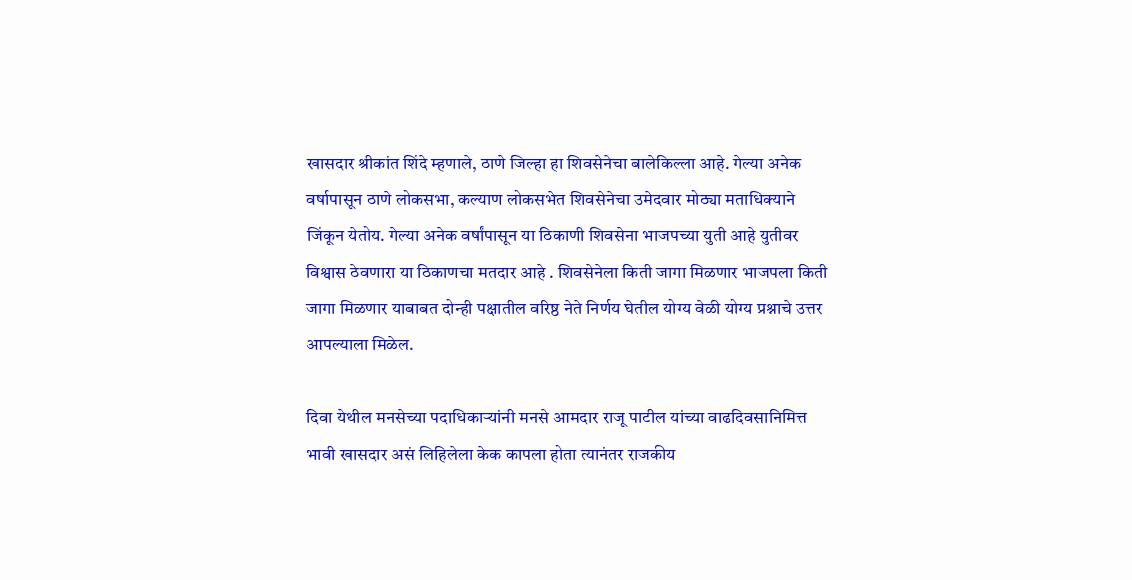खासदार श्रीकांत शिंदे म्हणाले, ठाणे जिल्हा हा शिवसेनेचा बालेकिल्ला आहे. गेल्या अनेक वर्षापासून ठाणे लोकसभा, कल्याण लोकसभेत शिवसेनेचा उमेदवार मोठ्या मताधिक्याने जिंकून येतोय. गेल्या अनेक वर्षांपासून या ठिकाणी शिवसेना भाजपच्या युती आहे युतीवर विश्वास ठेवणारा या ठिकाणचा मतदार आहे . शिवसेनेला किती जागा मिळणार भाजपला किती जागा मिळणार याबाबत दोन्ही पक्षातील वरिष्ठ नेते निर्णय घेतील योग्य वेळी योग्य प्रश्नाचे उत्तर आपल्याला मिळेल.

दिवा येथील मनसेच्या पदाधिकाऱ्यांनी मनसे आमदार राजू पाटील यांच्या वाढदिवसानिमित्त भावी खासदार असं लिहिलेला केक कापला होता त्यानंतर राजकीय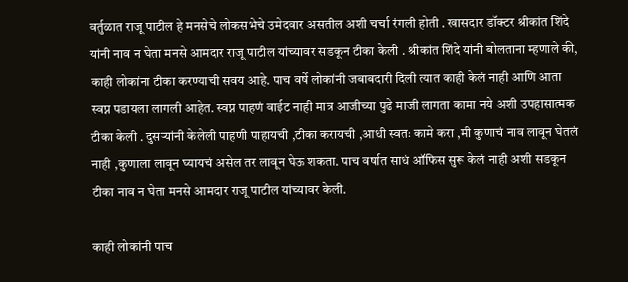वर्तुळात राजू पाटील हे मनसेचे लोकसभेचे उमेदवार असतील अशी चर्चा रंगली होती . खासदार डॉक्टर श्रीकांत शिंदे यांनी नाव न घेता मनसे आमदार राजू पाटील यांच्यावर सडकून टीका केली . श्रीकांत शिंदे यांनी बोलताना म्हणाले की, काही लोकांना टीका करण्याची सवय आहे. पाच वर्षे लोकांनी जबाबदारी दिली त्यात काही केलं नाही आणि आता स्वप्न पडायला लागली आहेत. स्वप्न पाहणं वाईट नाही मात्र आजीच्या पुढे माजी लागता कामा नये अशी उपहासात्मक टीका केली . दुसऱ्यांनी केलेली पाहणी पाहायची ,टीका करायची ,आधी स्वतः कामे करा ,मी कुणाचं नाव लावून घेतलं नाही ,कुणाला लावून घ्यायचं असेल तर लावून घेऊ शकता. पाच वर्षात साधं ऑफिस सुरू केलं नाही अशी सडकून टीका नाव न घेता मनसे आमदार राजू पाटील यांच्यावर केली.

काही लोकांनी पाच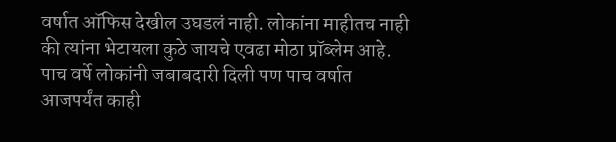वर्षात ऑफिस देखील उघडलं नाही. लोकांना माहीतच नाही की त्यांना भेटायला कुठे जायचे एवढा मोठा प्रॉब्लेम आहे. पाच वर्षे लोकांनी जबाबदारी दिली पण पाच वर्षात आजपर्यंत काही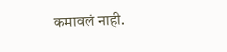कमावलं नाही.